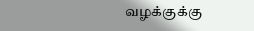வழக்குக்கு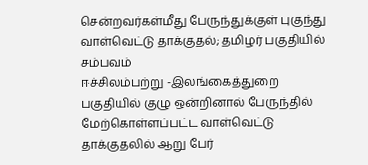சென்றவர்கள்மீது பேருந்துக்குள் புகுந்து வாள்வெட்டு தாக்குதல்; தமிழர் பகுதியில் சம்பவம்
ஈச்சிலம்பற்று -இலங்கைத்துறை பகுதியில் குழு ஒன்றினால் பேருந்தில் மேற்கொள்ளப்பட்ட வாள்வெட்டு தாக்குதலில் ஆறு பேர்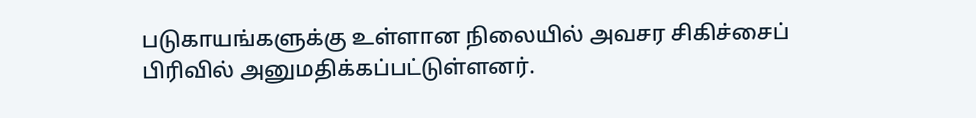படுகாயங்களுக்கு உள்ளான நிலையில் அவசர சிகிச்சைப் பிரிவில் அனுமதிக்கப்பட்டுள்ளனர்.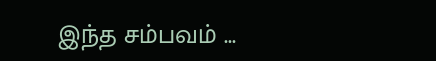இந்த சம்பவம் ...